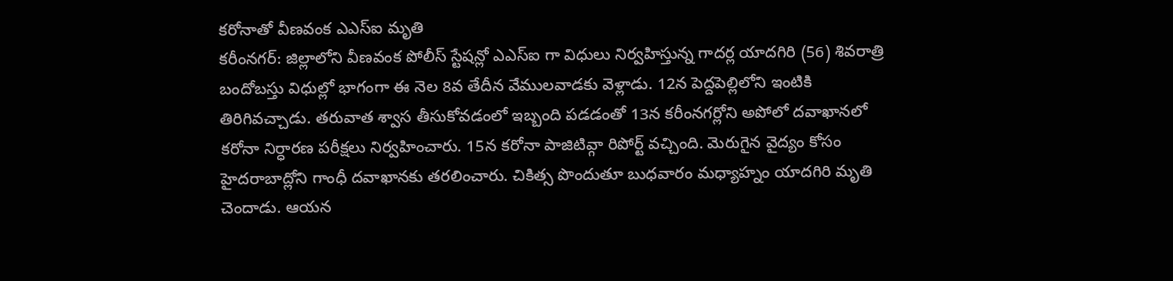కరోనాతో వీణవంక ఎఎస్ఐ మృతి
కరీంనగర్: జిల్లాలోని వీణవంక పోలీస్ స్టేషన్లో ఎఎస్ఐ గా విధులు నిర్వహిస్తున్న గాదర్ల యాదగిరి (56) శివరాత్రి బందోబస్తు విధుల్లో భాగంగా ఈ నెల 8వ తేదీన వేములవాడకు వెళ్లాడు. 12న పెద్దపెల్లిలోని ఇంటికి తిరిగివచ్చాడు. తరువాత శ్వాస తీసుకోవడంలో ఇబ్బంది పడడంతో 13న కరీంనగర్లోని అపోలో దవాఖానలో కరోనా నిర్ధారణ పరీక్షలు నిర్వహించారు. 15న కరోనా పాజిటివ్గా రిపోర్ట్ వచ్చింది. మెరుగైన వైద్యం కోసం హైదరాబాద్లోని గాంధీ దవాఖానకు తరలించారు. చికిత్స పొందుతూ బుధవారం మధ్యాహ్నం యాదగిరి మృతి చెందాడు. ఆయన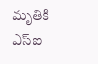మృతికి ఎస్ఐ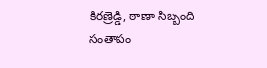కిరణ్రెడ్డి, ఠాణా సిబ్బంది సంతాపం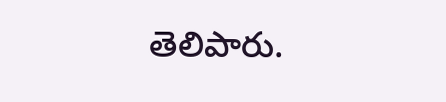తెలిపారు.